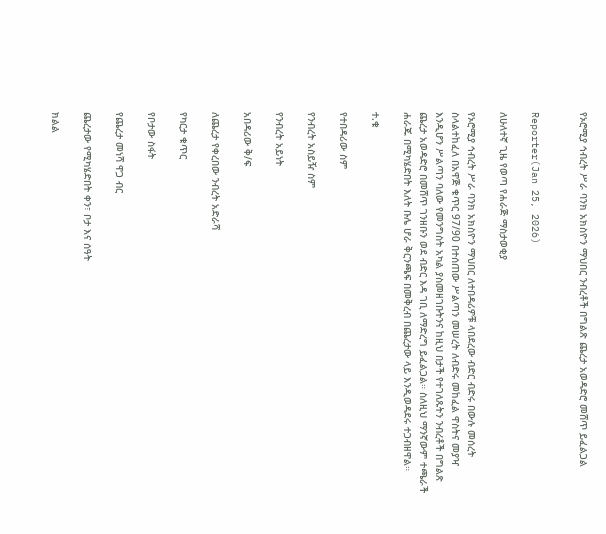የኦሮሚያ ኅብረት ሥራ ባንክ አክስዮን ማህበር ንብረቶች በግልጽ ጨረታ አወዳድሮ መሸጥ ይፈልጋል


Reporter(Jan 25, 2026)

ለሁለተኛ ጊዜ የወጣ የሐራጅ ማስታወቂያ

የኦሮሚያ ኅብረት ሥራ ባንክ አክስዮን ማህበር ለተበዳሪዎቹ ላበደረው ብድር ብድሩ በውሉ መሰረት ስላልተከፈለ በአዋጅ ቁጥር 97/90 በተሰጠው ሥልጣን መሠረት ለብድሩ መከፈል ዋስትና መያዣ እንዲሆን ሥልጣን ባለው የመንግስት አካል ያስመዘገቡትንና ከዚህ በታች የተገለጹትን ንብረቶች በግልጽ ጨረታ አወዳድሮ በመሸጥ ገንዘቡን ወደ ብድር እዳ ገቢ ለማድረግ ይፈልጋል። ስለዚህ ማንኛውም ተጫራች ሐራጁ በሚካሄድበት እለት ቡሌ ሆራ ቅርንጫፍ በመቅረብ በጨረታው ላይ እንዲወዳደሩ ተጋብዘዋል።

ተ.ቁ

የተበዳሪው ስም

የንብረት አስይዥ ስም

የንብረት አይነት

አበዳሪው ቅ/ፍ

ለጨረታ የቀረበው ንብረት አድራሻ

የካርታ ቁጥር

የቦታው ስፋት

የጨረታ መነሻ ዋጋ ብር

ጨረታው የሚካሄድበት ቀን፣ ቦታ እና ሰዓት

ክልል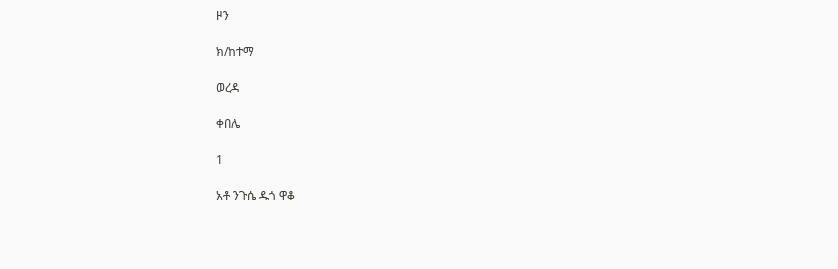ዞን

ክ/ከተማ

ወረዳ

ቀበሌ

1

አቶ ንጉሴ ዱጎ ዋቆ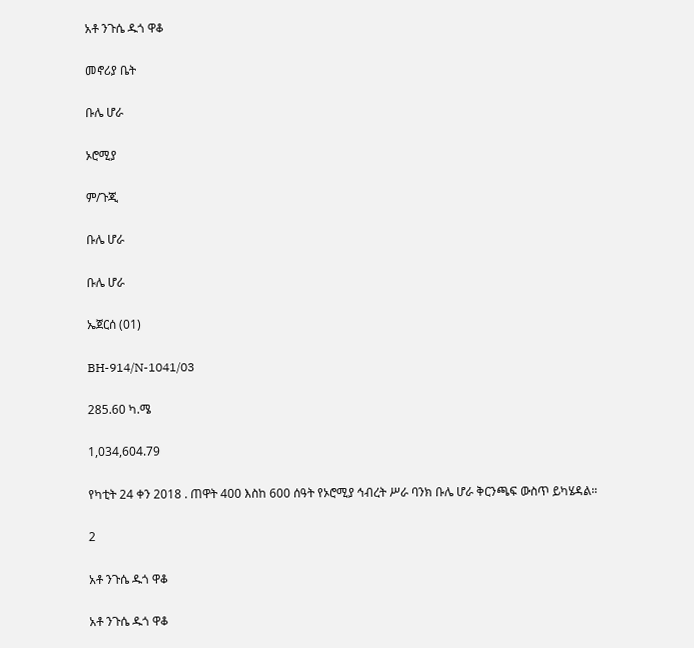አቶ ንጉሴ ዱጎ ዋቆ

መኖሪያ ቤት

ቡሌ ሆራ

ኦሮሚያ

ም/ጉጂ

ቡሌ ሆራ

ቡሌ ሆራ

ኤጀርሰ (01)

BH-914/N-1041/03

285.60 ካ.ሜ

1,034,604.79

የካቲት 24 ቀን 2018 . ጠዋት 400 እስከ 600 ሰዓት የኦሮሚያ ኅብረት ሥራ ባንክ ቡሌ ሆራ ቅርንጫፍ ውስጥ ይካሄዳል።

2

አቶ ንጉሴ ዱጎ ዋቆ

አቶ ንጉሴ ዱጎ ዋቆ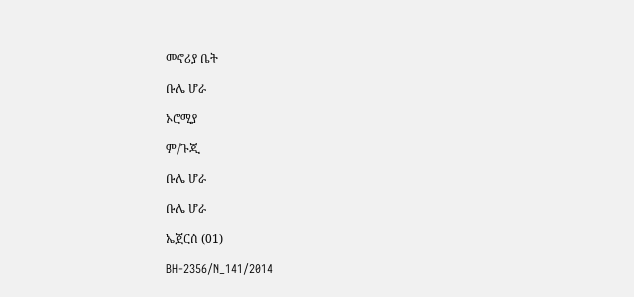መኖሪያ ቤት

ቡሌ ሆራ

ኦሮሚያ

ም/ጉጂ

ቡሌ ሆራ

ቡሌ ሆራ

ኤጀርሰ (01)

BH-2356/N_141/2014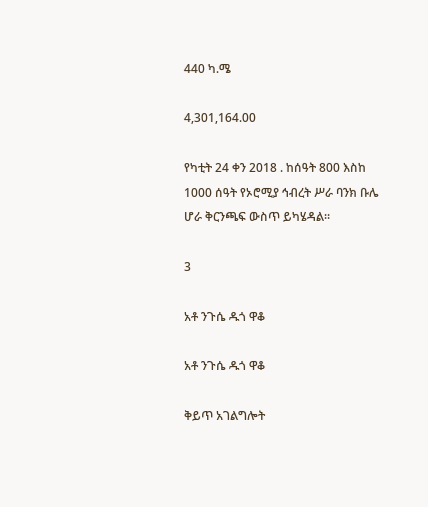440 ካ.ሜ

4,301,164.00

የካቲት 24 ቀን 2018 . ከሰዓት 800 እስከ 1000 ሰዓት የኦሮሚያ ኅብረት ሥራ ባንክ ቡሌ ሆራ ቅርንጫፍ ውስጥ ይካሄዳል።

3

አቶ ንጉሴ ዱጎ ዋቆ

አቶ ንጉሴ ዱጎ ዋቆ

ቅይጥ አገልግሎት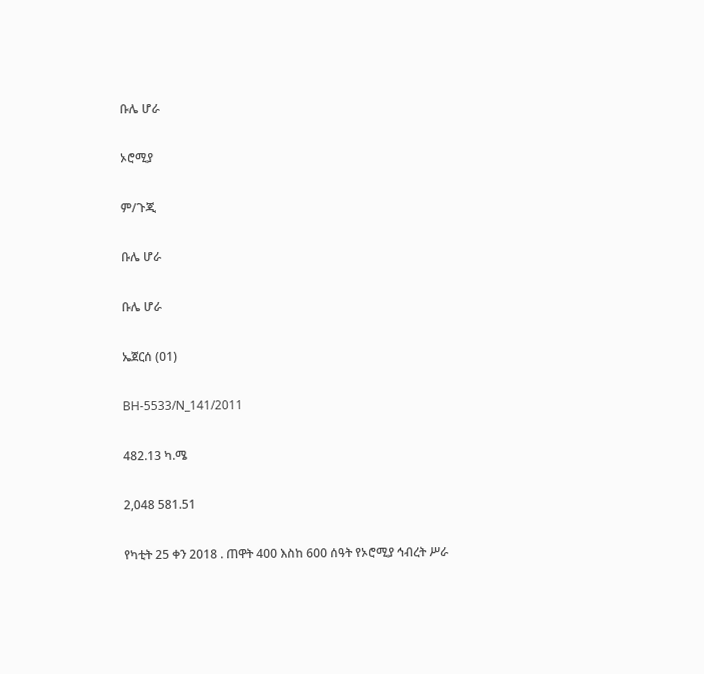ቡሌ ሆራ

ኦሮሚያ

ም/ጉጂ

ቡሌ ሆራ

ቡሌ ሆራ

ኤጀርሰ (01)

BH-5533/N_141/2011

482.13 ካ.ሜ

2,048 581.51

የካቲት 25 ቀን 2018 . ጠዋት 400 እስከ 600 ሰዓት የኦሮሚያ ኅብረት ሥራ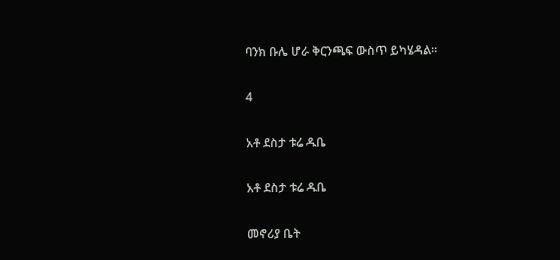ባንክ ቡሌ ሆራ ቅርንጫፍ ውስጥ ይካሄዳል።

4

አቶ ደስታ ቱሬ ዱቤ

አቶ ደስታ ቱሬ ዱቤ

መኖሪያ ቤት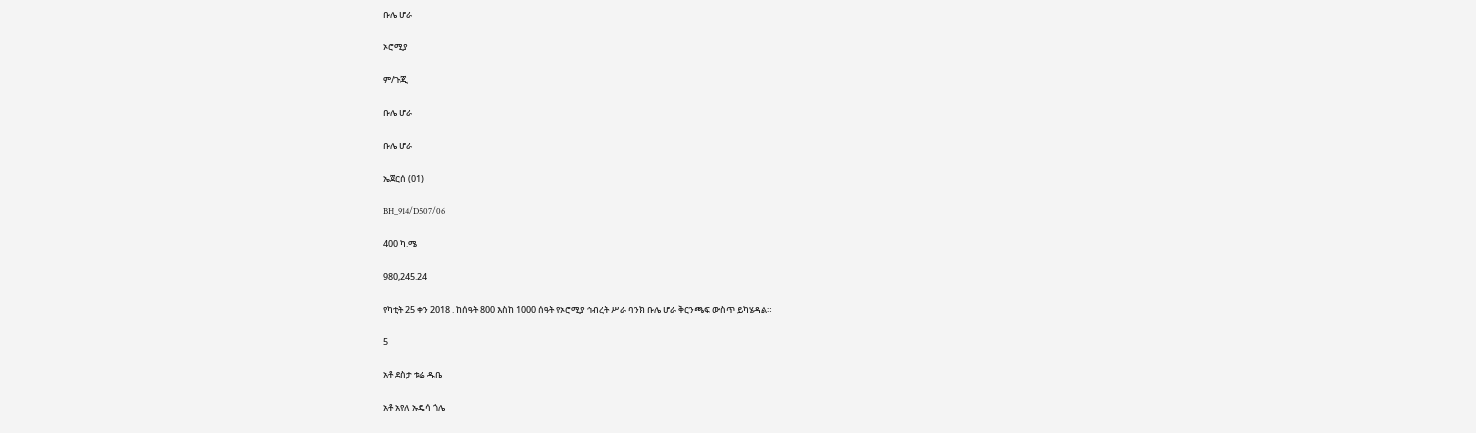ቡሌ ሆራ

ኦሮሚያ

ም/ጉጂ

ቡሌ ሆራ

ቡሌ ሆራ

ኤጀርሰ (01)

BH_914/D507/06

400 ካ.ሜ

980,245.24

የካቲት 25 ቀን 2018 . ከሰዓት 800 እስከ 1000 ሰዓት የኦሮሚያ ኅብረት ሥራ ባንክ ቡሌ ሆራ ቅርንጫፍ ውስጥ ይካሄዳል።

5

አቶ ደስታ ቱሬ ዱቤ

አቶ አየለ ኡዴሳ ጎሌ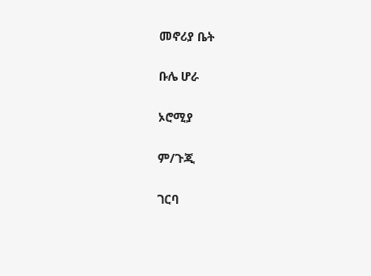መኖሪያ ቤት

ቡሌ ሆራ

ኦሮሚያ

ም/ጉጂ

ገርባ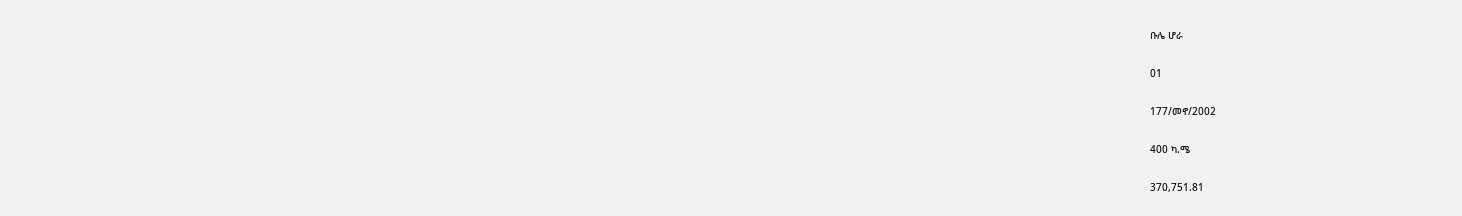ቡሌ ሆራ

01

177/መኖ/2002

400 ካ.ሜ

370,751.81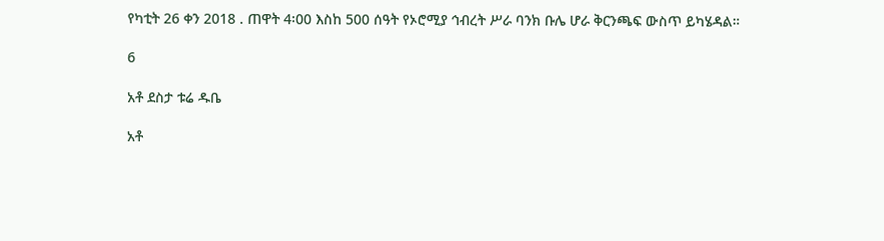የካቲት 26 ቀን 2018 . ጠዋት 4፡00 እስከ 500 ሰዓት የኦሮሚያ ኅብረት ሥራ ባንክ ቡሌ ሆራ ቅርንጫፍ ውስጥ ይካሄዳል።

6

አቶ ደስታ ቱሬ ዱቤ

አቶ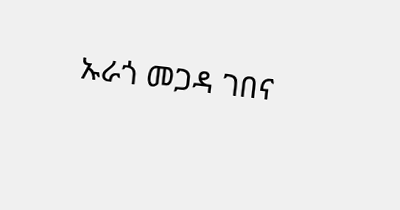ኡራጎ መጋዳ ገበና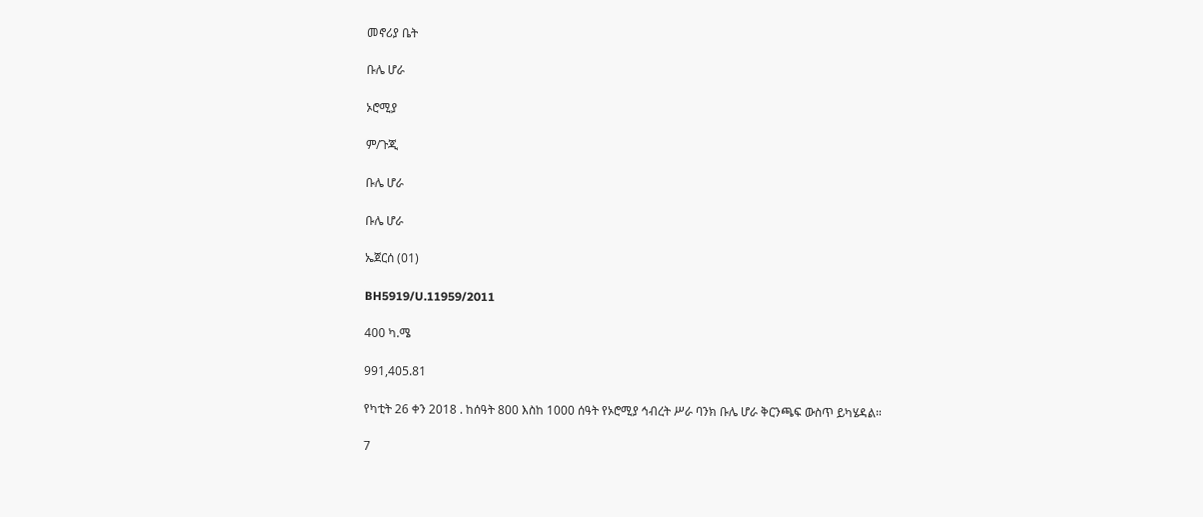መኖሪያ ቤት

ቡሌ ሆራ

ኦሮሚያ

ም/ጉጂ

ቡሌ ሆራ

ቡሌ ሆራ

ኤጀርሰ (01)

BH5919/U.11959/2011

400 ካ.ሜ

991,405.81

የካቲት 26 ቀን 2018 . ከሰዓት 800 እስከ 1000 ሰዓት የኦሮሚያ ኅብረት ሥራ ባንክ ቡሌ ሆራ ቅርንጫፍ ውስጥ ይካሄዳል።

7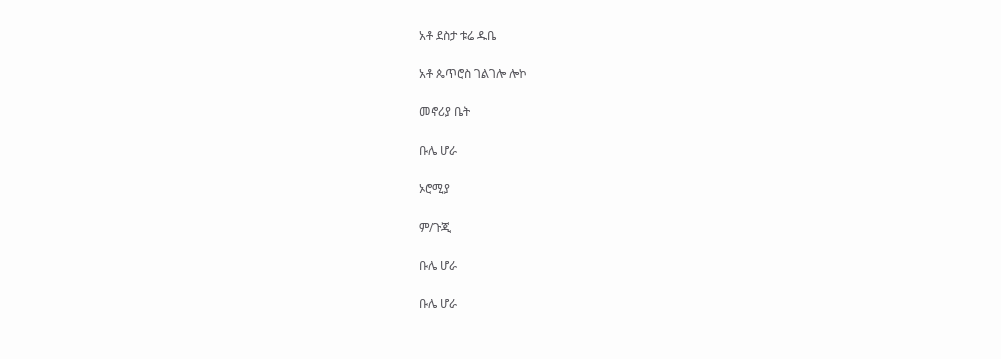አቶ ደስታ ቱሬ ዱቤ

አቶ ጴጥሮስ ገልገሎ ሎኮ

መኖሪያ ቤት

ቡሌ ሆራ

ኦሮሚያ

ም/ጉጂ

ቡሌ ሆራ

ቡሌ ሆራ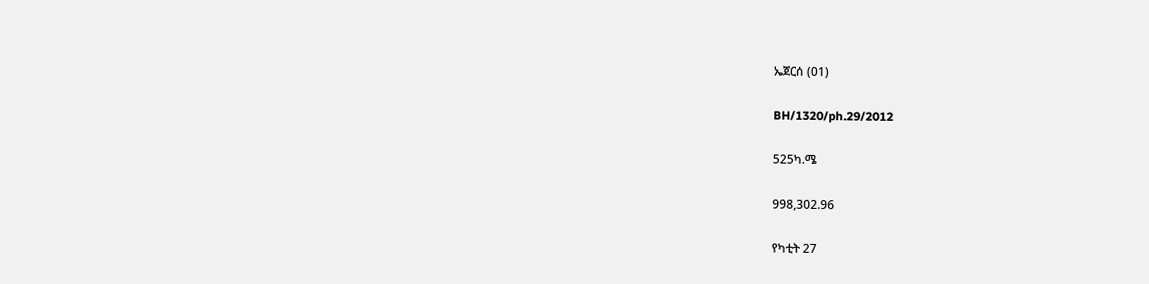ኤጀርሰ (01)

BH/1320/ph.29/2012

525ካ.ሜ

998,302.96

የካቲት 27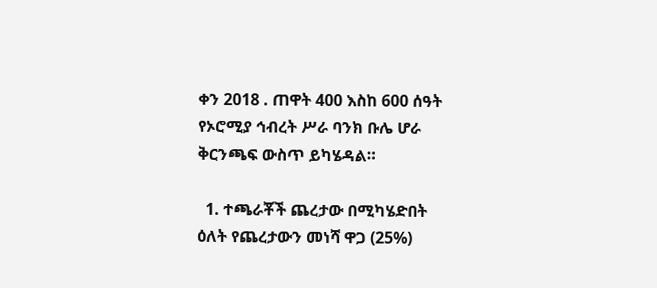ቀን 2018 . ጠዋት 400 እስከ 600 ሰዓት የኦሮሚያ ኅብረት ሥራ ባንክ ቡሌ ሆራ ቅርንጫፍ ውስጥ ይካሄዳል።

  1. ተጫራቾች ጨረታው በሚካሄድበት ዕለት የጨረታውን መነሻ ዋጋ (25%)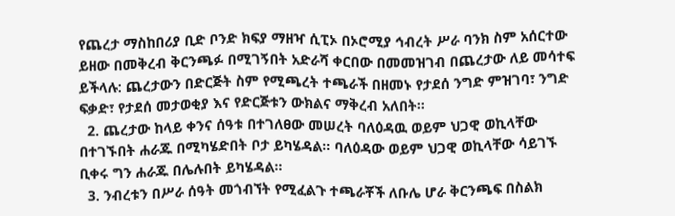የጨረታ ማስከበሪያ ቢድ ቦንድ ክፍያ ማዘዣ ሲፒኦ በኦሮሚያ ኅብረት ሥራ ባንክ ስም አሰርተው ይዘው በመቅረብ ቅርንጫፉ በሚገኝበት አድራሻ ቀርበው በመመዝገብ በጨረታው ለይ መሳተፍ ይችላሉ: ጨረታውን በድርጅት ስም የሚጫረት ተጫራች በዘመኑ የታደሰ ንግድ ምዝገባ፣ ንግድ ፍቃድ፣ የታደሰ መታወቂያ እና የድርጅቱን ውክልና ማቅረብ አለበት።
  2. ጨረታው ከላይ ቀንና ሰዓቱ በተገለፀው መሠረት ባለዕዳዉ ወይም ህጋዊ ወኪላቸው በተገኙበት ሐራጁ በሚካሄድበት ቦታ ይካሄዳል። ባለዕዳው ወይም ህጋዊ ወኪላቸው ሳይገኙ ቢቀሩ ግን ሐራጁ በሌሉበት ይካሄዳል።
  3. ንብረቱን በሥራ ሰዓት መጎብኘት የሚፈልጉ ተጫራቾች ለቡሌ ሆራ ቅርንጫፍ በስልክ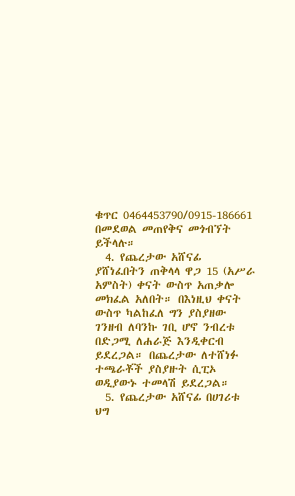ቁጥር 0464453790/0915-186661 በመደወል መጠየቅና መጎብኘት ይችላሉ።
  4. የጨረታው አሸናፊ ያሸነፈበትን ጠቅላላ ዋጋ 15 (አሥራ አምስት) ቀናት ውስጥ አጠቃሎ መክፈል አለበት። በእነዚህ ቀናት ውስጥ ካልከፈለ ግን ያስያዘው ገንዘብ ለባንኩ ገቢ ሆኖ ንብረቱ በድጋሚ ለሐራጅ እንዲቀርብ ይደረጋል። በጨረታው ለተሸነፉ ተጫራቾች ያስያዙት ሲፒኦ ወዲያውኑ ተመላሽ ይደረጋል።
  5. የጨረታው አሸናፊ በሀገሪቱ ህግ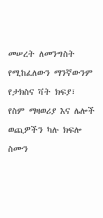መሠረት ለመንግስት የሚከፈለውን ማንኛውንም የታክስና ቫት ክፍያ፣ የስም ማዛወሪያ እና ሌሎች ወጪዎችን ካሉ ክፍሎ ስሙን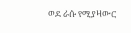ወደ ራሱ የሚያዛውር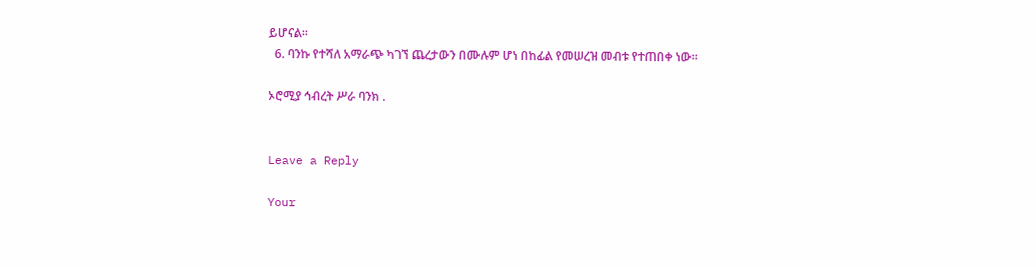ይሆናል።
  6. ባንኩ የተሻለ አማራጭ ካገኘ ጨረታውን በሙሉም ሆነ በከፊል የመሠረዝ መብቱ የተጠበቀ ነው።

ኦሮሚያ ኅብረት ሥራ ባንክ .


Leave a Reply

Your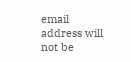email address will not be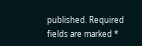published. Required fields are marked *